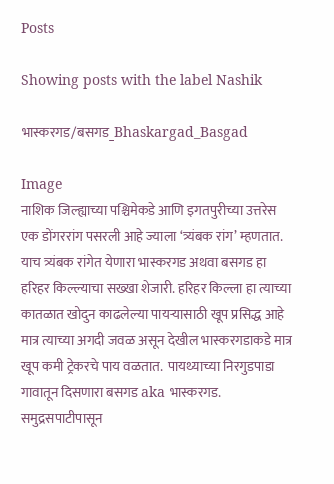Posts

Showing posts with the label Nashik

भास्करगड/बसगड_Bhaskargad_Basgad

Image
नाशिक जिल्ह्याच्या पश्चिमेकडे आणि इगतपुरीच्या उत्तरेस एक डोंगररांग पसरली आहे ज्याला ‘त्र्यंबक रांग’ म्हणतात. याच त्र्यंबक रांगेत येणारा भास्करगड अथवा बसगड हा हरिहर किल्ल्याचा सख्खा शेजारी. हरिहर किल्ला हा त्याच्या कातळात खोदुन काढलेल्या पायऱ्यासाठी खूप प्रसिद्ध आहे मात्र त्याच्या अगदी जवळ असून देखील भास्करगडाकडे मात्र खूप कमी ट्रेकरचे पाय वळतात.  पायथ्याच्या निरगुडपाडा गावातून दिसणारा बसगड aka भास्करगड. समुद्रसपाटीपासून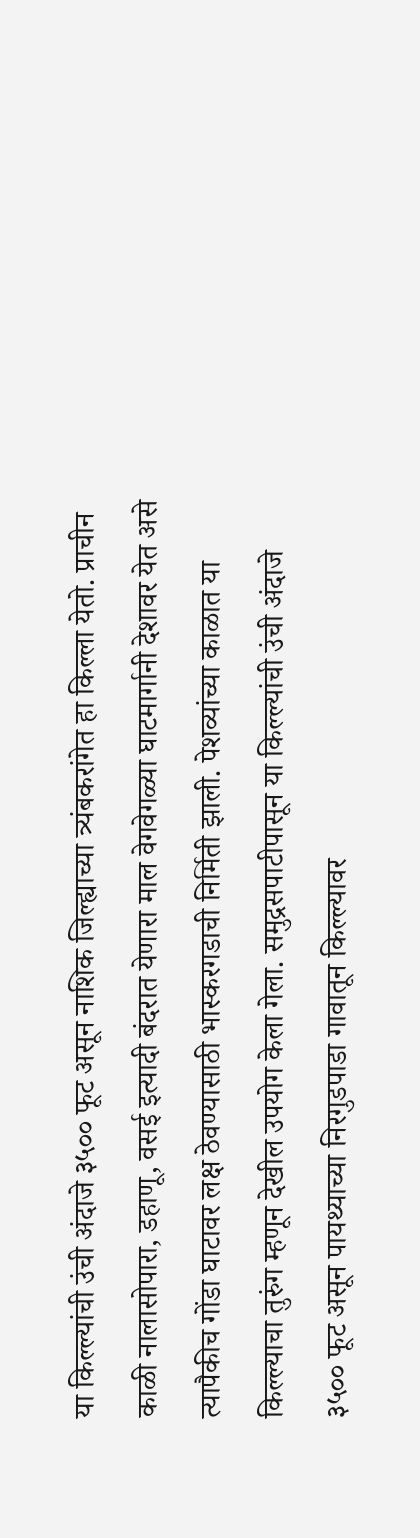या किल्ल्यांची उंची अंदाजे ३५०० फूट असून नाशिक जिल्ह्याच्या त्र्यंबकरांगेत हा किल्ला येतो. प्राचीन काळी नालासोपारा, डहाणू, वसई इत्यादी बंदरात येणारा माल वेगवेगळ्या घाटमार्गानी देशावर येत असे त्यापैकीच गोंडा घाटावर लक्ष ठेवण्यासाठी भास्करगडाची निर्मिती झाली. पेशव्यांच्या काळात या किल्ल्याचा तुरुंग म्हणून देखील उपयोग केला गेला. समुद्रसपाटीपासून या किल्ल्यांची उंची अंदाजे ३५०० फूट असून पायथ्याच्या निरगुडपाडा गावातून किल्ल्यावर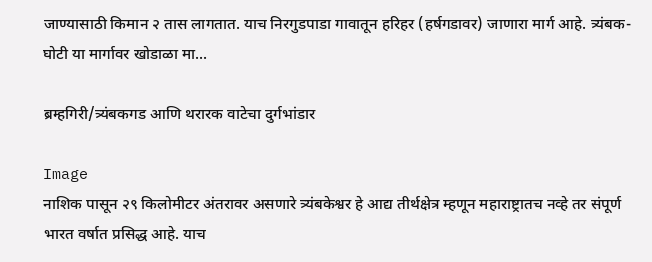जाण्यासाठी किमान २ तास लागतात. याच निरगुडपाडा गावातून हरिहर (हर्षगडावर) जाणारा मार्ग आहे. त्र्यंबक-घोटी या मार्गावर खोडाळा मा...

ब्रम्हगिरी/त्र्यंबकगड आणि थरारक वाटेचा दुर्गभांडार

Image
नाशिक पासून २९ किलोमीटर अंतरावर असणारे त्र्यंबकेश्वर हे आद्य तीर्थक्षेत्र म्हणून महाराष्ट्रातच नव्हे तर संपूर्ण भारत वर्षात प्रसिद्ध आहे. याच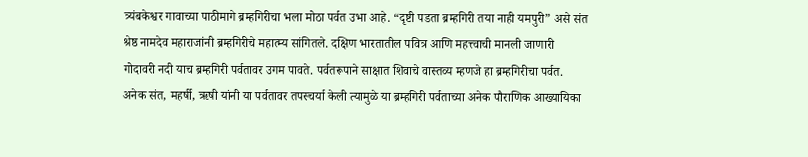त्र्यंबकेश्वर गावाच्या पाठीमागे ब्रम्हगिरीचा भला मोठा पर्वत उभा आहे. “दृष्टी पडता ब्रम्हगिरी तया नाही यमपुरी” असे संत श्रेष्ठ नामदेव महाराजांनी ब्रम्हगिरीचे महात्म्य सांगितले. दक्षिण भारतातील पवित्र आणि महत्त्वाची मानली जाणारी गोदावरी नदी याच ब्रम्हगिरी पर्वतावर उगम पावते. पर्वतरूपाने साक्षात शिवाचे वास्तव्य म्हणजे हा ब्रम्हगिरीचा पर्वत. अनेक संत, महर्षी, ऋषी यांनी या पर्वतावर तपस्चर्या केली त्यामुळे या ब्रम्हगिरी पर्वताच्या अनेक पौराणिक आख्यायिका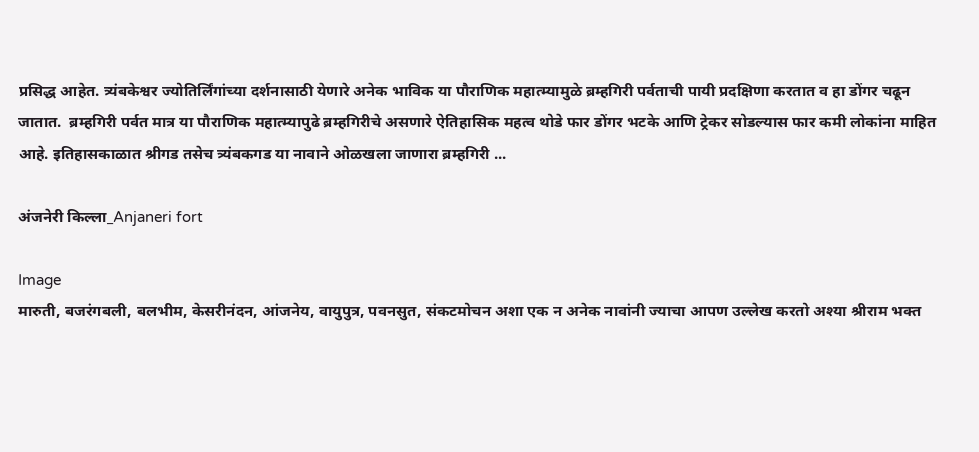प्रसिद्ध आहेत. त्र्यंबकेश्वर ज्योतिर्लिंगांच्या दर्शनासाठी येणारे अनेक भाविक या पौराणिक महात्म्यामुळे ब्रम्हगिरी पर्वताची पायी प्रदक्षिणा करतात व हा डोंगर चढून जातात.  ब्रम्हगिरी पर्वत मात्र या पौराणिक महात्म्यापुढे ब्रम्हगिरीचे असणारे ऐतिहासिक महत्व थोडे फार डोंगर भटके आणि ट्रेकर सोडल्यास फार कमी लोकांना माहित आहे. इतिहासकाळात श्रीगड तसेच त्र्यंबकगड या नावाने ओळखला जाणारा ब्रम्हगिरी ...

अंजनेरी किल्ला_Anjaneri fort

Image
मारुती, बजरंगबली, बलभीम, केसरीनंदन, आंजनेय, वायुपुत्र, पवनसुत, संकटमोचन अशा एक न अनेक नावांनी ज्याचा आपण उल्लेख करतो अश्या श्रीराम भक्त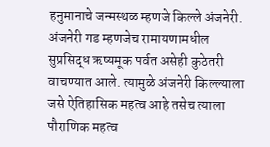हनुमानाचे जन्मस्थळ म्हणजे किल्ले अंजनेरी. अंजनेरी गड म्हणजेच रामायणामधील सुप्रसिद्ध ऋष्यमूक पर्वत असेही कुठेतरी वाचण्यात आले. त्यामुळे अंजनेरी किल्ल्याला जसे ऐतिहासिक महत्व आहे तसेच त्याला पौराणिक महत्व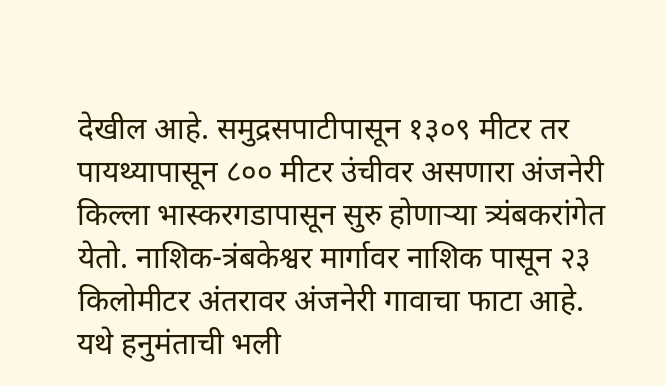देखील आहे. समुद्रसपाटीपासून १३०९ मीटर तर पायथ्यापासून ८०० मीटर उंचीवर असणारा अंजनेरी किल्ला भास्करगडापासून सुरु होणाऱ्या त्र्यंबकरांगेत येतो. नाशिक-त्रंबकेश्वर मार्गावर नाशिक पासून २३ किलोमीटर अंतरावर अंजनेरी गावाचा फाटा आहे. यथे हनुमंताची भली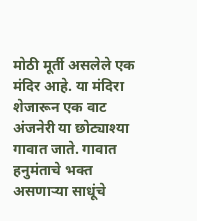मोठी मूर्ती असलेले एक मंदिर आहे. या मंदिरा शेजारून एक वाट अंजनेरी या छोट्याश्या गावात जाते. गावात हनुमंताचे भक्त असणाऱ्या साधूंचे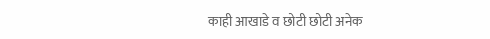काही आखाडे व छोटी छोटी अनेक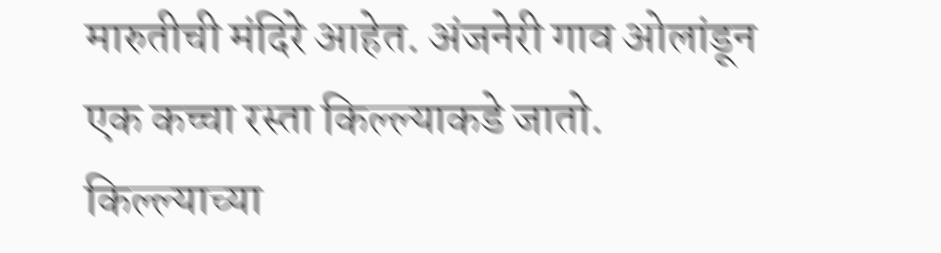मारुतीची मंदिरे आहेत. अंजनेरी गाव ओलांडून एक कच्चा रस्ता किल्ल्याकडे जातो. किल्ल्याच्या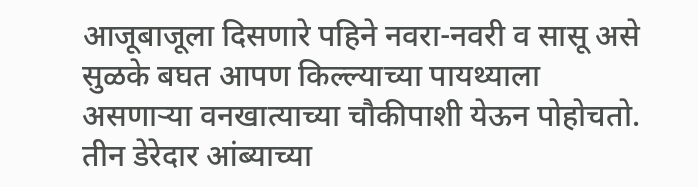आजूबाजूला दिसणारे पहिने नवरा-नवरी व सासू असे सुळके बघत आपण किल्ल्याच्या पायथ्याला असणाऱ्या वनखात्याच्या चौकीपाशी येऊन पोहोचतो. तीन डेरेदार आंब्याच्या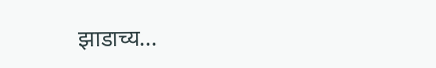झाडाच्य...